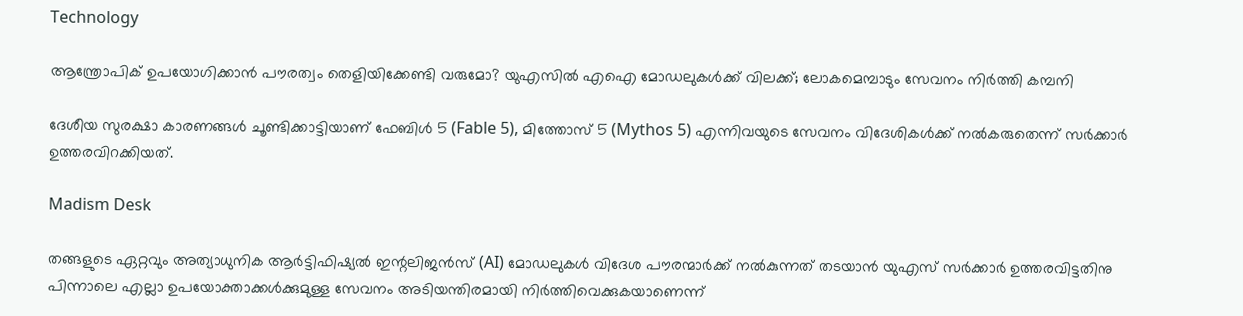Technology

ആന്ത്രോപിക് ഉപയോഗിക്കാന്‍ പൗരത്വം തെളിയിക്കേണ്ടി വരുമോ? യുഎസില്‍ എഐ മോഡലുകള്‍ക്ക് വിലക്ക്; ലോകമെമ്പാടും സേവനം നിര്‍ത്തി കമ്പനി

ദേശീയ സുരക്ഷാ കാരണങ്ങള്‍ ചൂണ്ടിക്കാട്ടിയാണ് ഫേബിള്‍ 5 (Fable 5), മിത്തോസ് 5 (Mythos 5) എന്നിവയുടെ സേവനം വിദേശികള്‍ക്ക് നല്‍കരുതെന്ന് സര്‍ക്കാര്‍ ഉത്തരവിറക്കിയത്.

Madism Desk

തങ്ങളുടെ ഏറ്റവും അത്യാധുനിക ആര്‍ട്ടിഫിഷ്യല്‍ ഇന്റലിജന്‍സ് (AI) മോഡലുകള്‍ വിദേശ പൗരന്മാര്‍ക്ക് നല്‍കുന്നത് തടയാന്‍ യുഎസ് സര്‍ക്കാര്‍ ഉത്തരവിട്ടതിനു പിന്നാലെ എല്ലാ ഉപയോക്താക്കള്‍ക്കുമുള്ള സേവനം അടിയന്തിരമായി നിര്‍ത്തിവെക്കുകയാണെന്ന്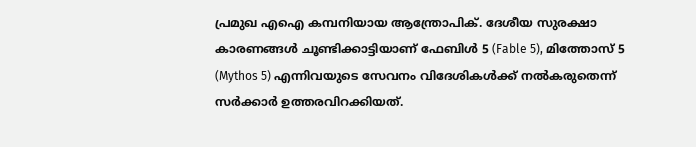പ്രമുഖ എഐ കമ്പനിയായ ആന്ത്രോപിക്. ദേശീയ സുരക്ഷാ കാരണങ്ങള്‍ ചൂണ്ടിക്കാട്ടിയാണ് ഫേബിള്‍ 5 (Fable 5), മിത്തോസ് 5 (Mythos 5) എന്നിവയുടെ സേവനം വിദേശികള്‍ക്ക് നല്‍കരുതെന്ന് സര്‍ക്കാര്‍ ഉത്തരവിറക്കിയത്.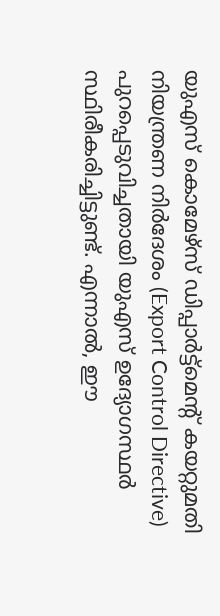യുഎസ് കൊമേഴ്സ് ഡിപ്പാര്‍ട്ട്മെന്റ് കയറ്റുമതി നിയന്ത്രണ നിര്‍ദേശം (Export Control Directive) പുറപ്പെടുവിച്ചതായി യുഎസ് ഉദ്യോഗസ്ഥര്‍ സ്ഥിരീകരിച്ചിട്ടുണ്ട്. എന്നാല്‍, ഈ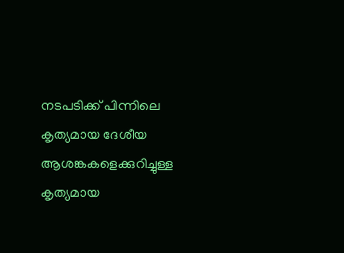നടപടിക്ക് പിന്നിലെ കൃത്യമായ ദേശീയ ആശങ്കകളെക്കുറിച്ചുള്ള കൃത്യമായ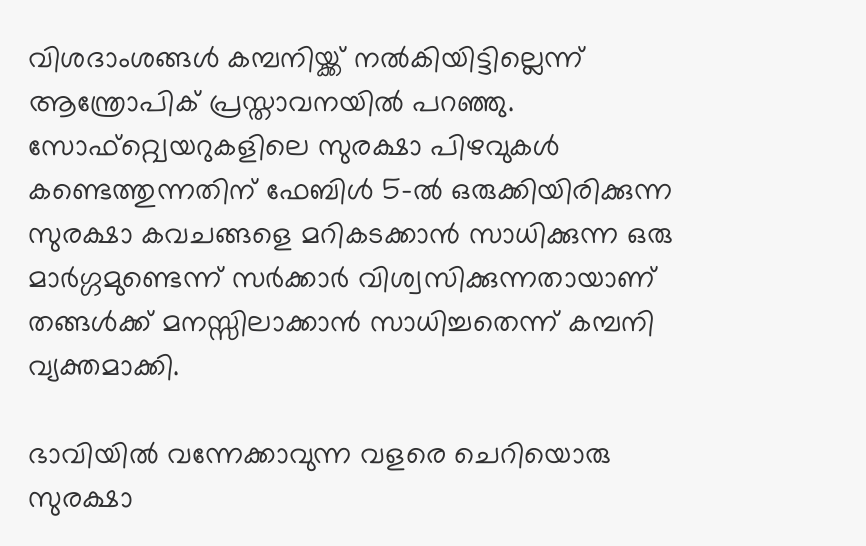വിശദാംശങ്ങള്‍ കമ്പനിയ്ക്ക് നല്‍കിയിട്ടില്ലെന്ന് ആന്ത്രോപിക് പ്രസ്താവനയില്‍ പറഞ്ഞു. സോഫ്റ്റ്വെയറുകളിലെ സുരക്ഷാ പിഴവുകള്‍ കണ്ടെത്തുന്നതിന് ഫേബിള്‍ 5-ല്‍ ഒരുക്കിയിരിക്കുന്ന സുരക്ഷാ കവചങ്ങളെ മറികടക്കാന്‍ സാധിക്കുന്ന ഒരു മാര്‍ഗ്ഗമുണ്ടെന്ന് സര്‍ക്കാര്‍ വിശ്വസിക്കുന്നതായാണ് തങ്ങള്‍ക്ക് മനസ്സിലാക്കാന്‍ സാധിച്ചതെന്ന് കമ്പനി വ്യക്തമാക്കി.

ഭാവിയില്‍ വന്നേക്കാവുന്ന വളരെ ചെറിയൊരു സുരക്ഷാ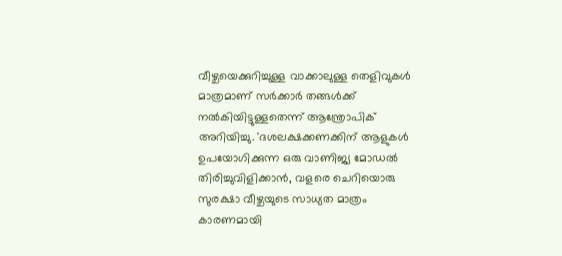വീഴ്ചയെക്കുറിച്ചുള്ള വാക്കാലുള്ള തെളിവുകള്‍ മാത്രമാണ് സര്‍ക്കാര്‍ തങ്ങള്‍ക്ക് നല്‍കിയിട്ടുള്ളതെന്ന് ആന്ത്രോപിക് അറിയിച്ചു. 'ദശലക്ഷക്കണക്കിന് ആളുകള്‍ ഉപയോഗിക്കുന്ന ഒരു വാണിജ്യ മോഡല്‍ തിരിച്ചുവിളിക്കാന്‍, വളരെ ചെറിയൊരു സുരക്ഷാ വീഴ്ചയുടെ സാധ്യത മാത്രം കാരണമായി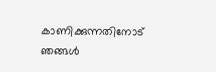കാണിക്കുന്നതിനോട് ഞങ്ങള്‍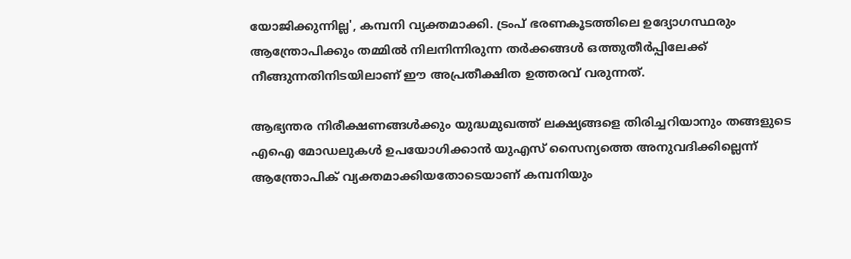യോജിക്കുന്നില്ല', കമ്പനി വ്യക്തമാക്കി. ട്രംപ് ഭരണകൂടത്തിലെ ഉദ്യോഗസ്ഥരും ആന്ത്രോപിക്കും തമ്മില്‍ നിലനിന്നിരുന്ന തര്‍ക്കങ്ങള്‍ ഒത്തുതീര്‍പ്പിലേക്ക് നീങ്ങുന്നതിനിടയിലാണ് ഈ അപ്രതീക്ഷിത ഉത്തരവ് വരുന്നത്.

ആഭ്യന്തര നിരീക്ഷണങ്ങള്‍ക്കും യുദ്ധമുഖത്ത് ലക്ഷ്യങ്ങളെ തിരിച്ചറിയാനും തങ്ങളുടെ എഐ മോഡലുകള്‍ ഉപയോഗിക്കാന്‍ യുഎസ് സൈന്യത്തെ അനുവദിക്കില്ലെന്ന് ആന്ത്രോപിക് വ്യക്തമാക്കിയതോടെയാണ് കമ്പനിയും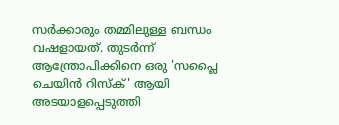സര്‍ക്കാരും തമ്മിലുള്ള ബന്ധം വഷളായത്. തുടര്‍ന്ന് ആന്ത്രോപിക്കിനെ ഒരു 'സപ്ലൈ ചെയിന്‍ റിസ്‌ക്' ആയി അടയാളപ്പെടുത്തി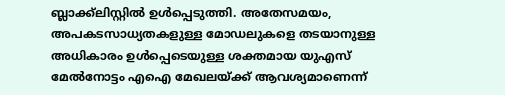ബ്ലാക്ക്ലിസ്റ്റില്‍ ഉള്‍പ്പെടുത്തി. അതേസമയം, അപകടസാധ്യതകളുള്ള മോഡലുകളെ തടയാനുള്ള അധികാരം ഉള്‍പ്പെടെയുള്ള ശക്തമായ യുഎസ് മേല്‍നോട്ടം എഐ മേഖലയ്ക്ക് ആവശ്യമാണെന്ന്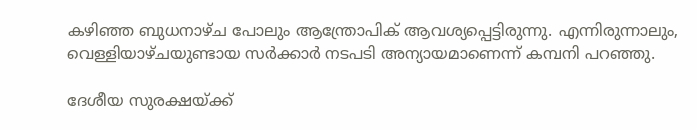കഴിഞ്ഞ ബുധനാഴ്ച പോലും ആന്ത്രോപിക് ആവശ്യപ്പെട്ടിരുന്നു. എന്നിരുന്നാലും, വെള്ളിയാഴ്ചയുണ്ടായ സര്‍ക്കാര്‍ നടപടി അന്യായമാണെന്ന് കമ്പനി പറഞ്ഞു.

ദേശീയ സുരക്ഷയ്ക്ക്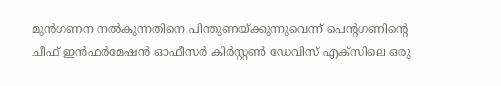മുന്‍ഗണന നല്‍കുന്നതിനെ പിന്തുണയ്ക്കുന്നുവെന്ന് പെന്റഗണിന്റെ ചീഫ് ഇന്‍ഫര്‍മേഷന്‍ ഓഫീസര്‍ കിര്‍സ്റ്റണ്‍ ഡേവിസ് എക്‌സിലെ ഒരു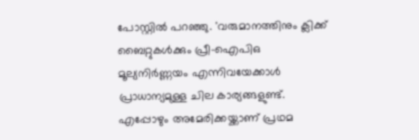പോസ്റ്റില്‍ പറഞ്ഞു. 'വരുമാനത്തിനും ക്ലിക്ക് ബൈറ്റുകള്‍ക്കും പ്രീ-ഐപിഒ മൂല്യനിര്‍ണ്ണയം എന്നിവയേക്കാള്‍ പ്രാധാന്യമുള്ള ചില കാര്യങ്ങളുണ്ട്. എപ്പോഴും അമേരിക്കയ്ക്കാണ് പ്രഥമ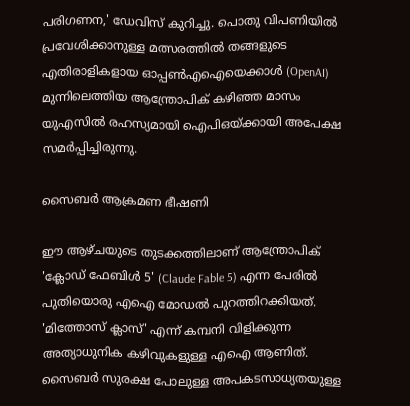പരിഗണന,' ഡേവിസ് കുറിച്ചു. പൊതു വിപണിയില്‍ പ്രവേശിക്കാനുള്ള മത്സരത്തില്‍ തങ്ങളുടെ എതിരാളികളായ ഓപ്പണ്‍എഐയെക്കാള്‍ (OpenAI) മുന്നിലെത്തിയ ആന്ത്രോപിക് കഴിഞ്ഞ മാസം യുഎസില്‍ രഹസ്യമായി ഐപിഒയ്ക്കായി അപേക്ഷ സമര്‍പ്പിച്ചിരുന്നു.

സൈബര്‍ ആക്രമണ ഭീഷണി

ഈ ആഴ്ചയുടെ തുടക്കത്തിലാണ് ആന്ത്രോപിക് 'ക്ലോഡ് ഫേബിള്‍ 5' (Claude Fable 5) എന്ന പേരില്‍ പുതിയൊരു എഐ മോഡല്‍ പുറത്തിറക്കിയത്. 'മിത്തോസ് ക്ലാസ്' എന്ന് കമ്പനി വിളിക്കുന്ന അത്യാധുനിക കഴിവുകളുള്ള എഐ ആണിത്. സൈബര്‍ സുരക്ഷ പോലുള്ള അപകടസാധ്യതയുള്ള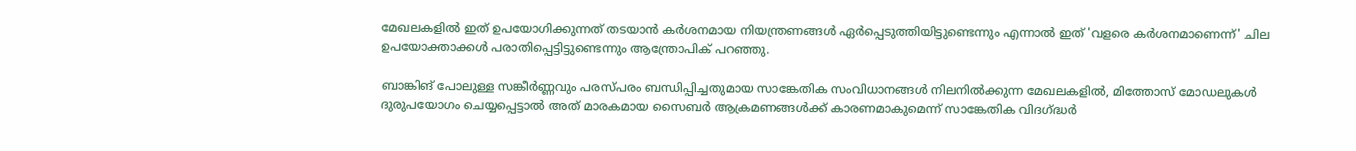മേഖലകളില്‍ ഇത് ഉപയോഗിക്കുന്നത് തടയാന്‍ കര്‍ശനമായ നിയന്ത്രണങ്ങള്‍ ഏര്‍പ്പെടുത്തിയിട്ടുണ്ടെന്നും എന്നാല്‍ ഇത് 'വളരെ കര്‍ശനമാണെന്ന്' ചില ഉപയോക്താക്കള്‍ പരാതിപ്പെട്ടിട്ടുണ്ടെന്നും ആന്ത്രോപിക് പറഞ്ഞു.

ബാങ്കിങ് പോലുള്ള സങ്കീര്‍ണ്ണവും പരസ്പരം ബന്ധിപ്പിച്ചതുമായ സാങ്കേതിക സംവിധാനങ്ങള്‍ നിലനില്‍ക്കുന്ന മേഖലകളില്‍, മിത്തോസ് മോഡലുകള്‍ ദുരുപയോഗം ചെയ്യപ്പെട്ടാല്‍ അത് മാരകമായ സൈബര്‍ ആക്രമണങ്ങള്‍ക്ക് കാരണമാകുമെന്ന് സാങ്കേതിക വിദഗ്ദ്ധര്‍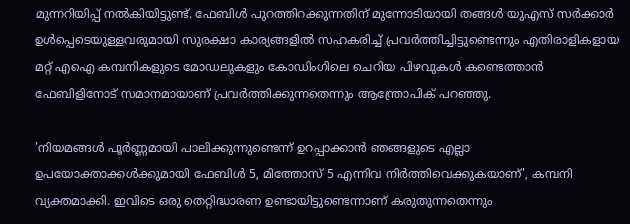മുന്നറിയിപ്പ് നല്‍കിയിട്ടുണ്ട്. ഫേബിള്‍ പുറത്തിറക്കുന്നതിന് മുന്നോടിയായി തങ്ങള്‍ യുഎസ് സര്‍ക്കാര്‍ ഉള്‍പ്പെടെയുള്ളവരുമായി സുരക്ഷാ കാര്യങ്ങളില്‍ സഹകരിച്ച് പ്രവര്‍ത്തിച്ചിട്ടുണ്ടെന്നും എതിരാളികളായ മറ്റ് എഐ കമ്പനികളുടെ മോഡലുകളും കോഡിംഗിലെ ചെറിയ പിഴവുകള്‍ കണ്ടെത്താന്‍ ഫേബിളിനോട് സമാനമായാണ് പ്രവര്‍ത്തിക്കുന്നതെന്നും ആന്ത്രോപിക് പറഞ്ഞു.

'നിയമങ്ങള്‍ പൂര്‍ണ്ണമായി പാലിക്കുന്നുണ്ടെന്ന് ഉറപ്പാക്കാന്‍ ഞങ്ങളുടെ എല്ലാ ഉപയോക്താക്കള്‍ക്കുമായി ഫേബിള്‍ 5, മിത്തോസ് 5 എന്നിവ നിര്‍ത്തിവെക്കുകയാണ്', കമ്പനി വ്യക്തമാക്കി. ഇവിടെ ഒരു തെറ്റിദ്ധാരണ ഉണ്ടായിട്ടുണ്ടെന്നാണ് കരുതുന്നതെന്നും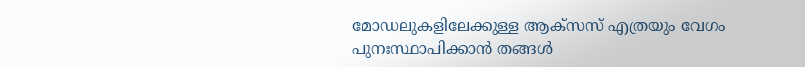മോഡലുകളിലേക്കുള്ള ആക്‌സസ് എത്രയും വേഗം പുനഃസ്ഥാപിക്കാന്‍ തങ്ങള്‍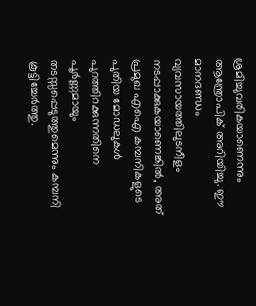ശ്രമിച്ചുവരികയാണെന്നും ആന്ത്രോപിക് അറിയിച്ചു. ഈ മാനദണ്ഡം വ്യവസായത്തിലുടനീളം നടപ്പാക്കുകയാണെങ്കില്‍, അത് പ്രമുഖ എഐ കമ്പനികളുടെ പുതിയ മോഡലുകള്‍ പുറത്തിറക്കുന്നതിനെ പൂര്‍ണ്ണമായും തടസ്സപ്പെടുത്തുമെന്നും കമ്പനി കൂട്ടിച്ചേര്‍ത്തു.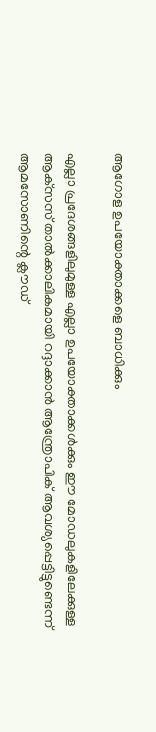ആഗോള ഉപയോക്താക്കളെ ബാധിക്കും

എല്ലാ പ്രദേശങ്ങളിലുമുള്ള എല്ലാ ഉപയോക്താക്കള്‍ക്കും ഈ മോഡലുകളിലേക്കുള്ള ആക്‌സസ് താല്‍ക്കാലികമായി റദ്ദാക്കാന്‍ ആന്ത്രോപിക് ആവശ്യപ്പെട്ടിട്ടുണ്ടെന്ന് ആമസോണിന്റെ ക്ലൗഡ്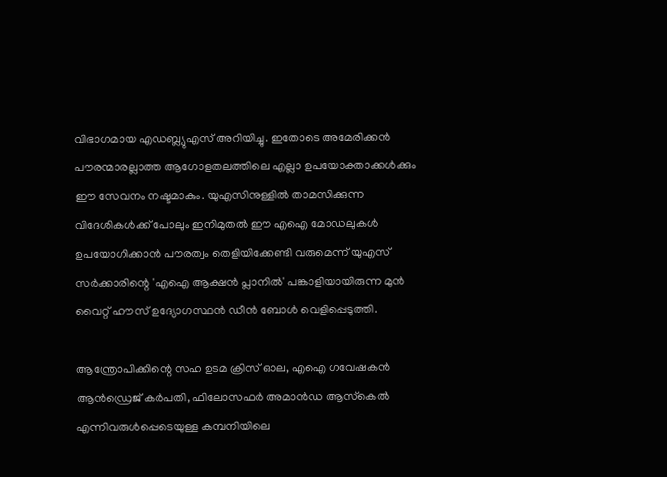വിഭാഗമായ എഡബ്ല്യുഎസ് അറിയിച്ചു. ഇതോടെ അമേരിക്കന്‍ പൗരന്മാരല്ലാത്ത ആഗോളതലത്തിലെ എല്ലാ ഉപയോക്താക്കള്‍ക്കും ഈ സേവനം നഷ്ടമാകും. യുഎസിനുള്ളില്‍ താമസിക്കുന്ന വിദേശികള്‍ക്ക് പോലും ഇനിമുതല്‍ ഈ എഐ മോഡലുകള്‍ ഉപയോഗിക്കാന്‍ പൗരത്വം തെളിയിക്കേണ്ടി വരുമെന്ന് യുഎസ് സര്‍ക്കാരിന്റെ 'എഐ ആക്ഷന്‍ പ്ലാനില്‍' പങ്കാളിയായിരുന്ന മുന്‍ വൈറ്റ് ഹൗസ് ഉദ്യോഗസ്ഥന്‍ ഡീന്‍ ബോള്‍ വെളിപ്പെടുത്തി.

ആന്ത്രോപിക്കിന്റെ സഹ ഉടമ ക്രിസ് ഓല, എഐ ഗവേഷകന്‍ ആന്‍ഡ്രെജ് കര്‍പതി, ഫിലോസഫര്‍ അമാന്‍ഡ ആസ്‌കെല്‍ എന്നിവരുള്‍പ്പെടെയുള്ള കമ്പനിയിലെ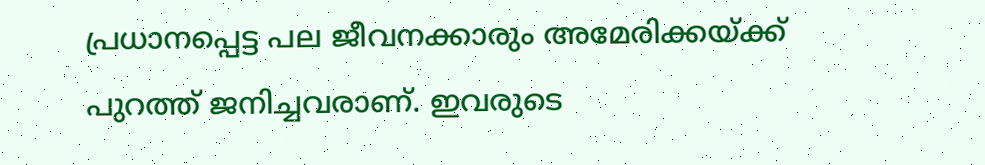പ്രധാനപ്പെട്ട പല ജീവനക്കാരും അമേരിക്കയ്ക്ക് പുറത്ത് ജനിച്ചവരാണ്. ഇവരുടെ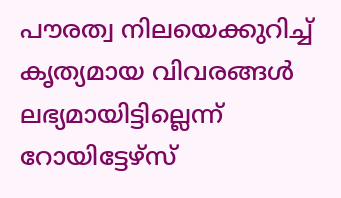പൗരത്വ നിലയെക്കുറിച്ച് കൃത്യമായ വിവരങ്ങള്‍ ലഭ്യമായിട്ടില്ലെന്ന് റോയിട്ടേഴ്‌സ്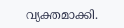വ്യക്തമാക്കി.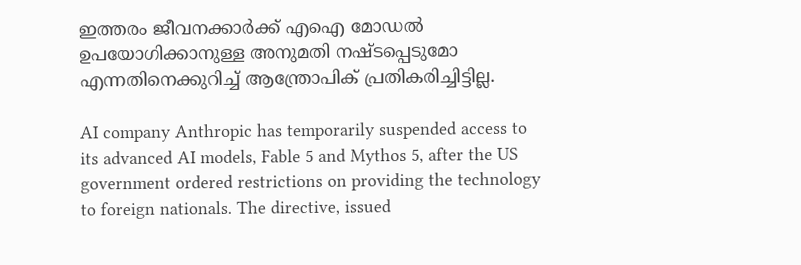ഇത്തരം ജീവനക്കാര്‍ക്ക് എഐ മോഡല്‍ ഉപയോഗിക്കാനുള്ള അനുമതി നഷ്ടപ്പെടുമോ എന്നതിനെക്കുറിച്ച് ആന്ത്രോപിക് പ്രതികരിച്ചിട്ടില്ല.

AI company Anthropic has temporarily suspended access to its advanced AI models, Fable 5 and Mythos 5, after the US government ordered restrictions on providing the technology to foreign nationals. The directive, issued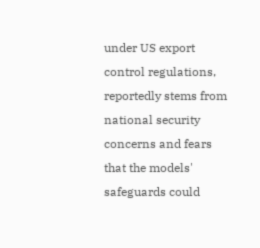under US export control regulations, reportedly stems from national security concerns and fears that the models' safeguards could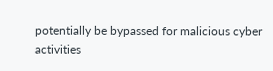potentially be bypassed for malicious cyber activities